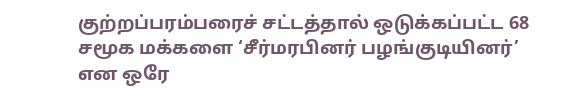குற்றப்பரம்பரைச் சட்டத்தால் ஒடுக்கப்பட்ட 68 சமூக மக்களை ‘சீர்மரபினர் பழங்குடியினர்’ என ஒரே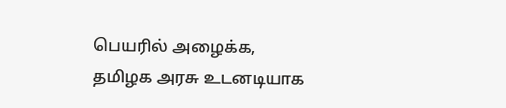பெயரில் அழைக்க, தமிழக அரசு உடனடியாக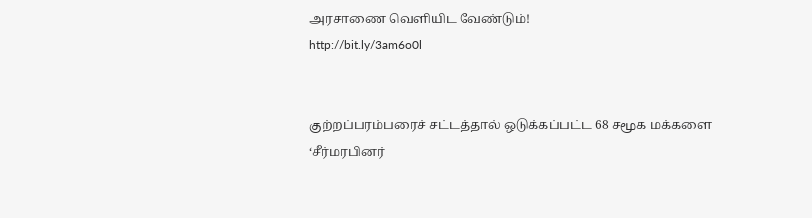அரசாணை வெளியிட வேண்டும்!
http://bit.ly/3am6o0l


குற்றப்பரம்பரைச் சட்டத்தால் ஒடுக்கப்பட்ட 68 சமூக மக்களை ‘சீர்மரபினர்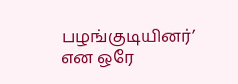பழங்குடியினர்’ என ஒரே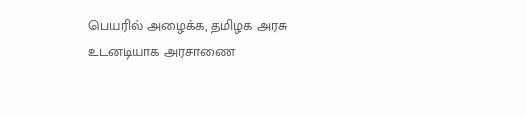பெயரில் அழைக்க, தமிழக அரசு உடனடியாக அரசாணை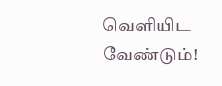வெளியிட வேண்டும்!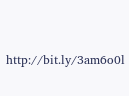http://bit.ly/3am6o0l